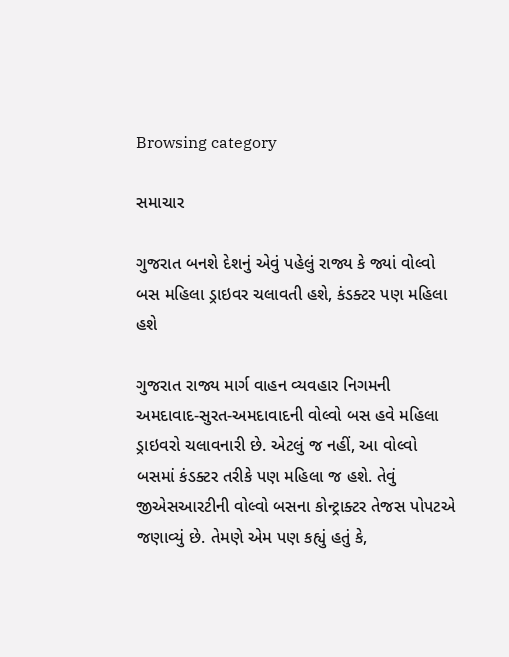Browsing category

સમાચાર

ગુજરાત બનશે દેશનું એવું પહેલું રાજ્ય કે જ્યાં વોલ્વો બસ મહિલા ડ્રાઇવર ચલાવતી હશે, કંડક્ટર પણ મહિલા હશે

ગુજરાત રાજ્ય માર્ગ વાહન વ્યવહાર નિગમની અમદાવાદ-સુરત-અમદાવાદની વોલ્વો બસ હવે મહિલા ડ્રાઇવરો ચલાવનારી છે. એટલું જ નહીં, આ વોલ્વો બસમાં કંડક્ટર તરીકે પણ મહિલા જ હશે. તેવું જીએસઆરટીની વોલ્વો બસના કોન્ટ્રાક્ટર તેજસ પોપટએ જણાવ્યું છે. તેમણે એમ પણ કહ્યું હતું કે,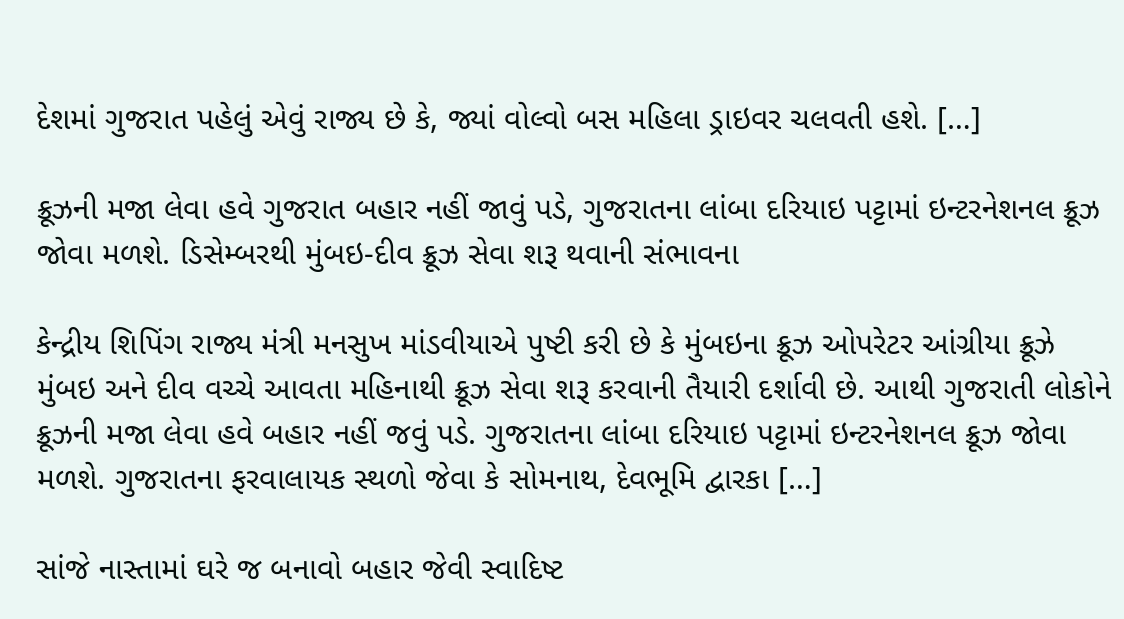દેશમાં ગુજરાત પહેલું એવું રાજ્ય છે કે, જ્યાં વોલ્વો બસ મહિલા ડ્રાઇવર ચલવતી હશે. […]

ક્રૂઝની મજા લેવા હવે ગુજરાત બહાર નહીં જાવું પડે, ગુજરાતના લાંબા દરિયાઇ પટ્ટામાં ઇન્ટરનેશનલ ક્રૂઝ જોવા મળશે. ડિસેમ્બરથી મુંબઇ-દીવ ક્રૂઝ સેવા શરૂ થવાની સંભાવના

કેન્દ્રીય શિપિંગ રાજ્ય મંત્રી મનસુખ માંડવીયાએ પુષ્ટી કરી છે કે મુંબઇના ક્રૂઝ ઓપરેટર આંગ્રીયા ક્રૂઝે મુંબઇ અને દીવ વચ્ચે આવતા મહિનાથી ક્રૂઝ સેવા શરૂ કરવાની તૈયારી દર્શાવી છે. આથી ગુજરાતી લોકોને ક્રૂઝની મજા લેવા હવે બહાર નહીં જવું પડે. ગુજરાતના લાંબા દરિયાઇ પટ્ટામાં ઇન્ટરનેશનલ ક્રૂઝ જોવા મળશે. ગુજરાતના ફરવાલાયક સ્થળો જેવા કે સોમનાથ, દેવભૂમિ દ્વારકા […]

સાંજે નાસ્તામાં ઘરે જ બનાવો બહાર જેવી સ્વાદિષ્ટ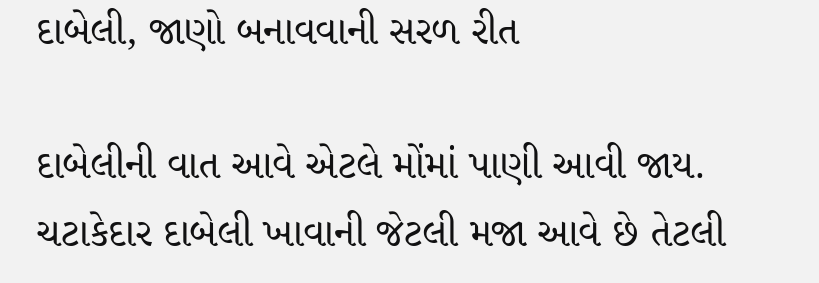દાબેલી, જાણો બનાવવાની સરળ રીત

દાબેલીની વાત આવે એટલે મોંમાં પાણી આવી જાય. ચટાકેદાર દાબેલી ખાવાની જેટલી મજા આવે છે તેટલી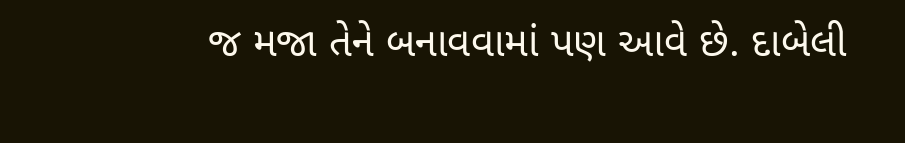જ મજા તેને બનાવવામાં પણ આવે છે. દાબેલી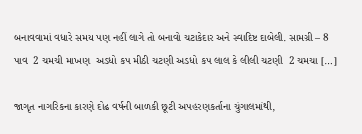બનાવવામાં વધારે સમય પણ નહીં લાગે તો બનાવો ચટાકેદાર અને સ્વાદિષ્ટ દાબેલી. સામગ્રી – 8 પાવ  2 ચમચી માખણ  અડધો કપ મીઠી ચટણી અડધો કપ લાલ કે લીલી ચટણી  2 ચમચા […]

જાગૃત નાગરિકના કારણે દોઢ વર્ષની બાળકી છૂટી અપહરણકર્તાના ચુંગાલમાંથી,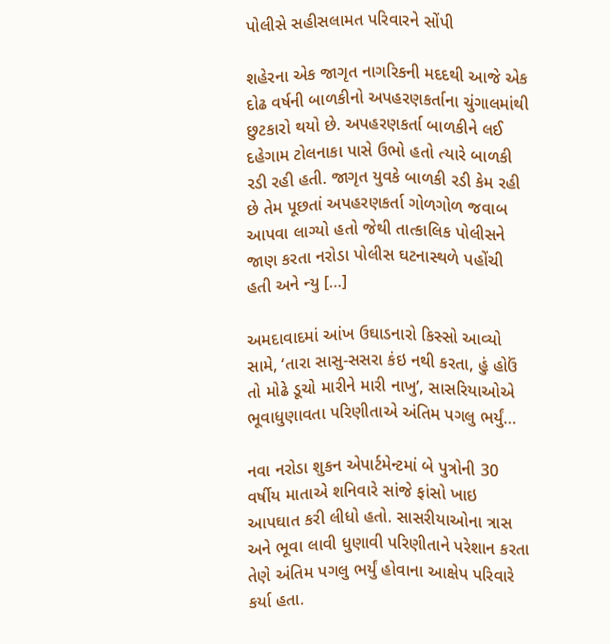પોલીસે સહીસલામત પરિવારને સોંપી

શહેરના એક જાગૃત નાગરિકની મદદથી આજે એક દોઢ વર્ષની બાળકીનો અપહરણકર્તાના ચુંગાલમાંથી છુટકારો થયો છે. અપહરણકર્તા બાળકીને લઈ દહેગામ ટોલનાકા પાસે ઉભો હતો ત્યારે બાળકી રડી રહી હતી. જાગૃત યુવકે બાળકી રડી કેમ રહી છે તેમ પૂછતાં અપહરણકર્તા ગોળગોળ જવાબ આપવા લાગ્યો હતો જેથી તાત્કાલિક પોલીસને જાણ કરતા નરોડા પોલીસ ઘટનાસ્થળે પહોંચી હતી અને ન્યુ […]

અમદાવાદમાં આંખ ઉઘાડનારો કિસ્સો આવ્યો સામે, ‘તારા સાસુ-સસરા કંઇ નથી કરતા, હું હોઉં તો મોઢે ડૂચો મારીને મારી નાખુ’, સાસરિયાઓએ ભૂવાધુણાવતા પરિણીતાએ અંતિમ પગલુ ભર્યું…

નવા નરોડા શુકન એપાર્ટમેન્ટમાં બે પુત્રોની 30 વર્ષીય માતાએ શનિવારે સાંજે ફાંસો ખાઇ આપઘાત કરી લીધો હતો. સાસરીયાઓના ત્રાસ અને ભૂવા લાવી ધુણાવી પરિણીતાને પરેશાન કરતા તેણે અંતિમ પગલુ ભર્યું હોવાના આક્ષેપ પરિવારે કર્યા હતા.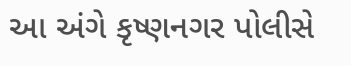આ અંગે કૃષ્ણનગર પોલીસે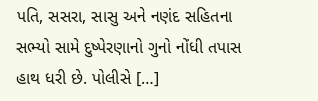પતિ, સસરા, સાસુ અને નણંદ સહિતના સભ્યો સામે દુષ્પેરણાનો ગુનો નોંધી તપાસ હાથ ધરી છે. પોલીસે […]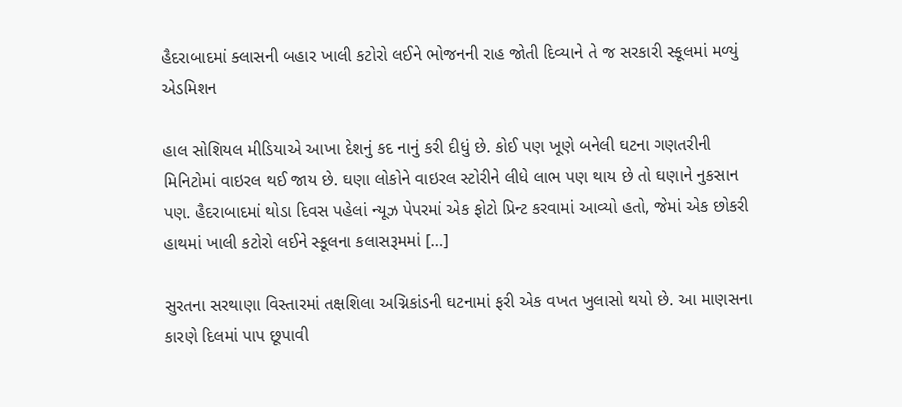હૈદરાબાદમાં ક્લાસની બહાર ખાલી કટોરો લઈને ભોજનની રાહ જોતી દિવ્યાને તે જ સરકારી સ્કૂલમાં મળ્યું એડમિશન

હાલ સોશિયલ મીડિયાએ આખા દેશનું કદ નાનું કરી દીધું છે. કોઈ પણ ખૂણે બનેલી ઘટના ગણતરીની મિનિટોમાં વાઇરલ થઈ જાય છે. ઘણા લોકોને વાઇરલ સ્ટોરીને લીધે લાભ પણ થાય છે તો ઘણાને નુકસાન પણ. હૈદરાબાદમાં થોડા દિવસ પહેલાં ન્યૂઝ પેપરમાં એક ફોટો પ્રિન્ટ કરવામાં આવ્યો હતો, જેમાં એક છોકરી હાથમાં ખાલી કટોરો લઈને સ્કૂલના કલાસરૂમમાં […]

સુરતના સરથાણા વિસ્તારમાં તક્ષશિલા અગ્નિકાંડની ઘટનામાં ફરી એક વખત ખુલાસો થયો છે. આ માણસના કારણે દિલમાં પાપ છૂપાવી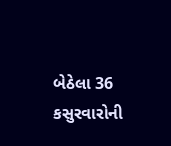બેઠેલા 36 કસુરવારોની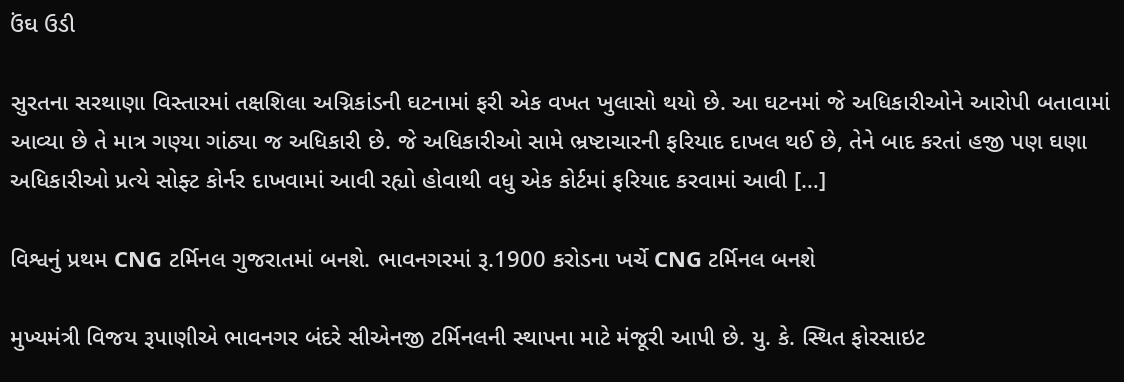ઉંઘ ઉડી

સુરતના સરથાણા વિસ્તારમાં તક્ષશિલા અગ્નિકાંડની ઘટનામાં ફરી એક વખત ખુલાસો થયો છે. આ ઘટનમાં જે અધિકારીઓને આરોપી બતાવામાં આવ્યા છે તે માત્ર ગણ્યા ગાંઠ્યા જ અધિકારી છે. જે અધિકારીઓ સામે ભ્રષ્ટાચારની ફરિયાદ દાખલ થઈ છે, તેને બાદ કરતાં હજી પણ ઘણા અધિકારીઓ પ્રત્યે સોફ્ટ કોર્નર દાખવામાં આવી રહ્યો હોવાથી વધુ એક કોર્ટમાં ફરિયાદ કરવામાં આવી […]

વિશ્વનું પ્રથમ CNG ટર્મિનલ ગુજરાતમાં બનશે. ભાવનગરમાં રૂ.1900 કરોડના ખર્ચે CNG ટર્મિનલ બનશે

મુખ્યમંત્રી વિજય રૂપાણીએ ભાવનગર બંદરે સીએનજી ટર્મિનલની સ્થાપના માટે મંજૂરી આપી છે. યુ. કે. સ્થિત ફોરસાઇટ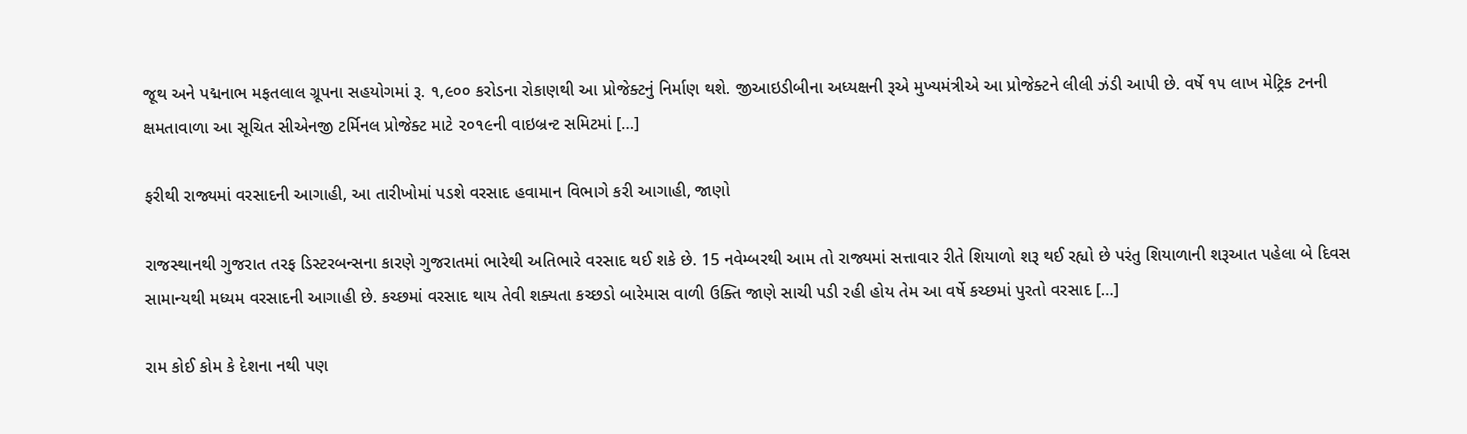જૂથ અને પદ્મનાભ મફતલાલ ગ્રૂપના સહયોગમાં રૂ. ૧,૯૦૦ કરોડના રોકાણથી આ પ્રોજેક્ટનું નિર્માણ થશે. જીઆઇડીબીના અધ્યક્ષની રૂએ મુખ્યમંત્રીએ આ પ્રોજેક્ટને લીલી ઝંડી આપી છે. વર્ષે ૧૫ લાખ મેટ્રિક ટનની ક્ષમતાવાળા આ સૂચિત સીએનજી ટર્મિનલ પ્રોજેક્ટ માટે ૨૦૧૯ની વાઇબ્રન્ટ સમિટમાં […]

ફરીથી રાજ્યમાં વરસાદની આગાહી, આ તારીખોમાં પડશે વરસાદ હવામાન વિભાગે કરી આગાહી, જાણો

રાજસ્થાનથી ગુજરાત તરફ ડિસ્ટરબન્સના કારણે ગુજરાતમાં ભારેથી અતિભારે વરસાદ થઈ શકે છે. 15 નવેમ્બરથી આમ તો રાજ્યમાં સત્તાવાર રીતે શિયાળો શરૂ થઈ રહ્યો છે પરંતુ શિયાળાની શરૂઆત પહેલા બે દિવસ સામાન્યથી મધ્યમ વરસાદની આગાહી છે. કચ્છમાં વરસાદ થાય તેવી શક્યતા કચ્છડો બારેમાસ વાળી ઉક્તિ જાણે સાચી પડી રહી હોય તેમ આ વર્ષે કચ્છમાં પુરતો વરસાદ […]

રામ કોઈ કોમ કે દેશના નથી પણ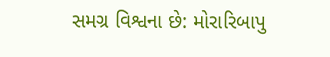સમગ્ર વિશ્વના છે: મોરારિબાપુ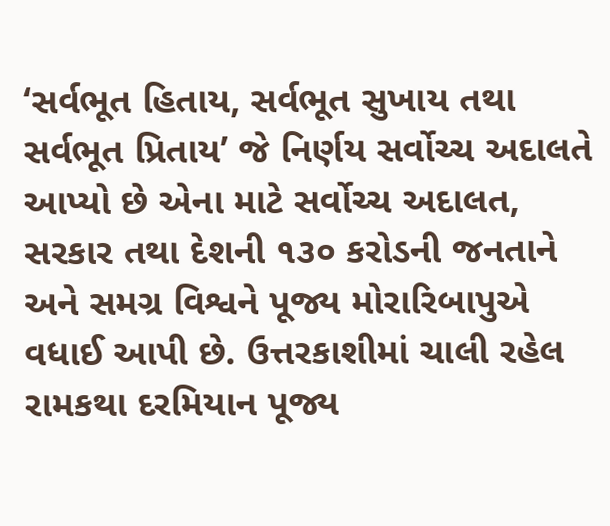‘સર્વભૂત હિતાય, સર્વભૂત સુખાય તથા સર્વભૂત પ્રિતાય’ જે નિર્ણય સર્વોચ્ચ અદાલતે આપ્યો છે એના માટે સર્વોચ્ચ અદાલત, સરકાર તથા દેશની ૧૩૦ કરોડની જનતાને અને સમગ્ર વિશ્વને પૂજ્ય મોરારિબાપુએ વધાઈ આપી છે. ઉત્તરકાશીમાં ચાલી રહેલ રામકથા દરમિયાન પૂજ્ય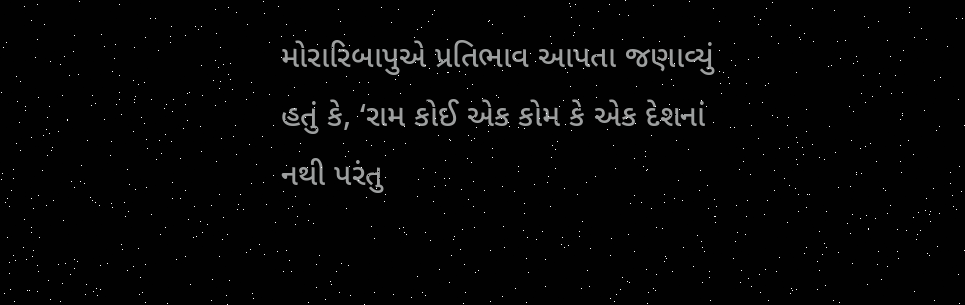મોરારિબાપુએ પ્રતિભાવ આપતા જણાવ્યું હતું કે, ‘રામ કોઈ એક કોમ કે એક દેશનાં નથી પરંતુ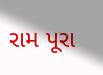રામ પૂરા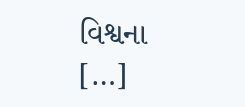વિશ્વના […]